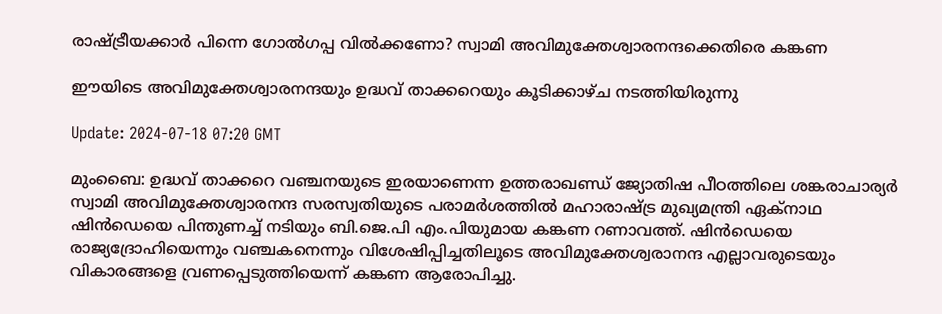രാഷ്ട്രീയക്കാര്‍ പിന്നെ ഗോല്‍ഗപ്പ വില്‍ക്കണോ? സ്വാമി അവിമുക്തേശ്വാരനന്ദക്കെതിരെ കങ്കണ

ഈയിടെ അവിമുക്തേശ്വാരനന്ദയും ഉദ്ധവ് താക്കറെയും കൂടിക്കാഴ്ച നടത്തിയിരുന്നു

Update: 2024-07-18 07:20 GMT

മുംബൈ: ഉദ്ധവ് താക്കറെ വഞ്ചനയുടെ ഇരയാണെന്ന ഉത്തരാഖണ്ഡ് ജ്യോതിഷ പീഠത്തിലെ ശങ്കരാചാര്യര്‍ സ്വാമി അവിമുക്തേശ്വാരനന്ദ സരസ്വതിയുടെ പരാമര്‍ശത്തില്‍ മഹാരാഷ്ട്ര മുഖ്യമന്ത്രി ഏക്നാഥ ഷിന്‍ഡെയെ പിന്തുണച്ച് നടിയും ബി.ജെ.പി എം.പിയുമായ കങ്കണ റണാവത്ത്. ഷിൻഡെയെ രാജ്യദ്രോഹിയെന്നും വഞ്ചകനെന്നും വിശേഷിപ്പിച്ചതിലൂടെ അവിമുക്തേശ്വരാനന്ദ എല്ലാവരുടെയും വികാരങ്ങളെ വ്രണപ്പെടുത്തിയെന്ന് കങ്കണ ആരോപിച്ചു.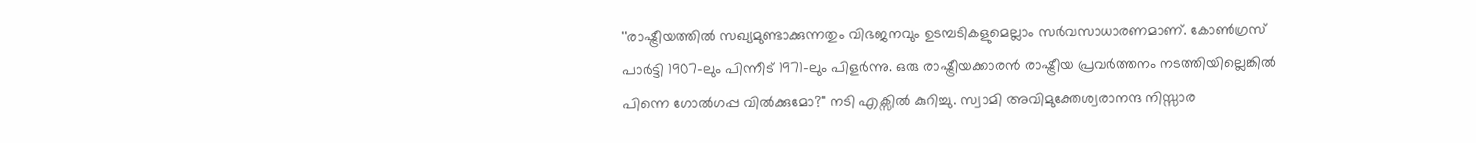''രാഷ്ട്രീയത്തില്‍ സഖ്യമുണ്ടാക്കുന്നതും വിഭജനവും ഉടമ്പടികളുമെല്ലാം സര്‍വസാധാരണമാണ്. കോൺഗ്രസ് പാർട്ടി 1907-ലും പിന്നീട് 1971-ലും പിളർന്നു. ഒരു രാഷ്ട്രീയക്കാരൻ രാഷ്ട്രീയ പ്രവര്‍ത്തനം നടത്തിയില്ലെങ്കില്‍ പിന്നെ ഗോൽഗപ്പ വിൽക്കുമോ?" നടി എക്സില്‍ കുറിച്ചു. സ്വാമി അവിമുക്തേശ്വരാനന്ദ നിസ്സാര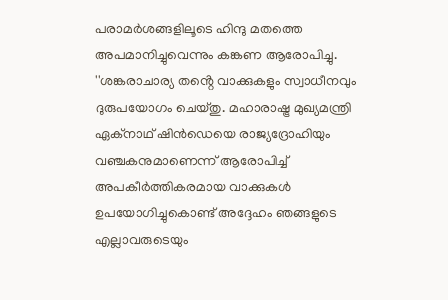പരാമര്‍ശങ്ങളിലൂടെ ഹിന്ദു മതത്തെ അപമാനിച്ചുവെന്നും കങ്കണ ആരോപിച്ചു. ''ശങ്കരാചാര്യ തൻ്റെ വാക്കുകളും സ്വാധീനവും ദുരുപയോഗം ചെയ്തു. മഹാരാഷ്ട്ര മുഖ്യമന്ത്രി ഏക്നാഥ് ഷിൻഡെയെ രാജ്യദ്രോഹിയും വഞ്ചകനുമാണെന്ന് ആരോപിച്ച് അപകീർത്തികരമായ വാക്കുകൾ ഉപയോഗിച്ചുകൊണ്ട് അദ്ദേഹം ഞങ്ങളുടെ എല്ലാവരുടെയും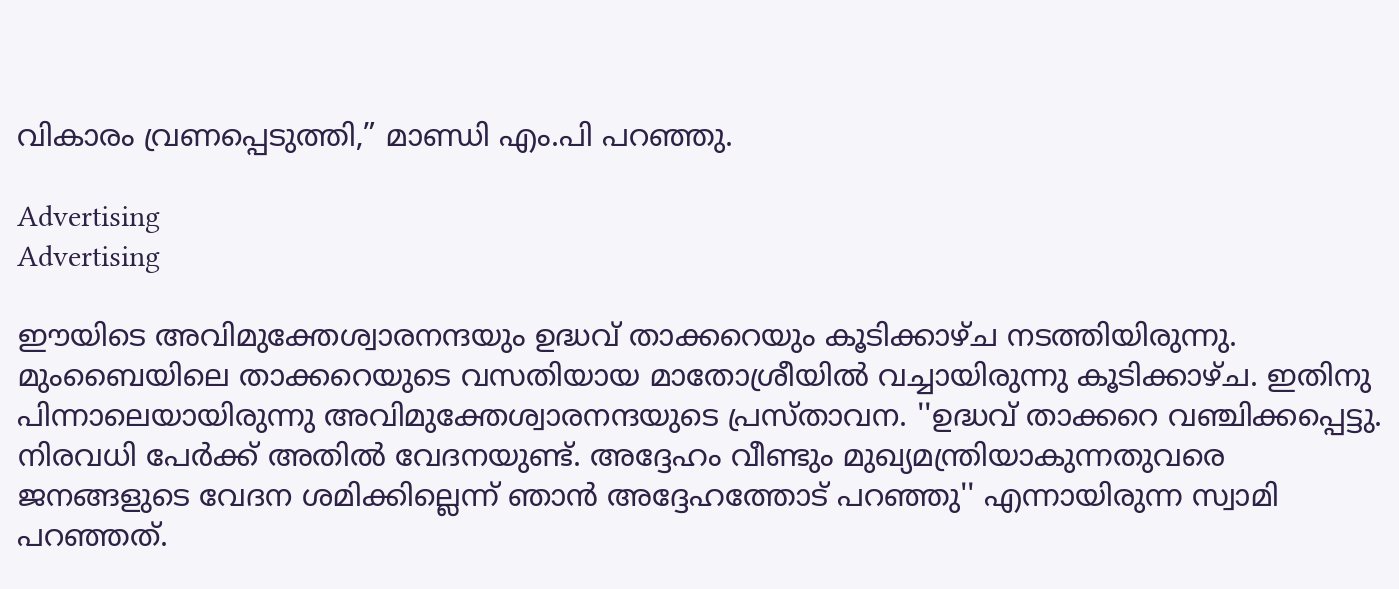വികാരം വ്രണപ്പെടുത്തി,” മാണ്ഡി എം.പി പറഞ്ഞു.

Advertising
Advertising

ഈയിടെ അവിമുക്തേശ്വാരനന്ദയും ഉദ്ധവ് താക്കറെയും കൂടിക്കാഴ്ച നടത്തിയിരുന്നു. മുംബൈയിലെ താക്കറെയുടെ വസതിയായ മാതോശ്രീയില്‍ വച്ചായിരുന്നു കൂടിക്കാഴ്ച. ഇതിനു പിന്നാലെയായിരുന്നു അവിമുക്തേശ്വാരനന്ദയുടെ പ്രസ്താവന. ''ഉദ്ധവ് താക്കറെ വഞ്ചിക്കപ്പെട്ടു. നിരവധി പേര്‍ക്ക് അതില്‍ വേദനയുണ്ട്. അദ്ദേഹം വീണ്ടും മുഖ്യമന്ത്രിയാകുന്നതുവരെ ജനങ്ങളുടെ വേദന ശമിക്കില്ലെന്ന് ഞാന്‍ അദ്ദേഹത്തോട് പറഞ്ഞു'' എന്നായിരുന്ന സ്വാമി പറഞ്ഞത്.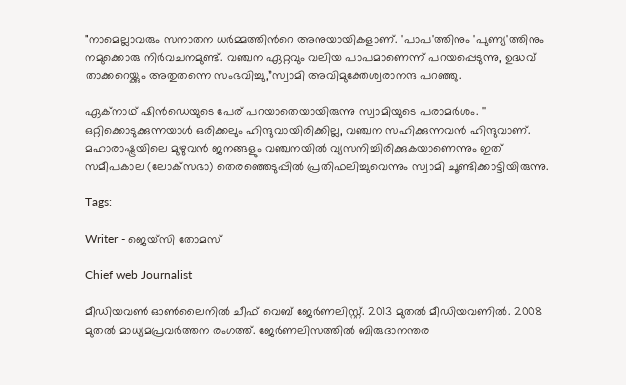"നാമെല്ലാവരും സനാതന ധർമ്മത്തിന്‍റെ അനുയായികളാണ്. 'പാപ'ത്തിനും 'പുണ്യ'ത്തിനും നമുക്കൊരു നിർവചനമുണ്ട്. വഞ്ചന ഏറ്റവും വലിയ പാപമാണെന്ന് പറയപ്പെടുന്നു, ഉദ്ധവ് താക്കറെയ്ക്കും അതുതന്നെ സംഭവിച്ചു,”സ്വാമി അവിമുക്തേശ്വരാനന്ദ പറഞ്ഞു.

ഏക്നാഥ് ഷിന്‍ഡെയുടെ പേര് പറയാതെയായിരുന്നു സ്വാമിയുടെ പരാമര്‍ശം. '' ഒറ്റിക്കൊടുക്കുന്നയാൾ ഒരിക്കലും ഹിന്ദുവായിരിക്കില്ല, വഞ്ചന സഹിക്കുന്നവൻ ഹിന്ദുവാണ്. മഹാരാഷ്ട്രയിലെ മുഴുവൻ ജനങ്ങളും വഞ്ചനയിൽ വ്യസനിച്ചിരിക്കുകയാണെന്നും ഇത് സമീപകാല (ലോക്‌സഭാ) തെരഞ്ഞെടുപ്പിൽ പ്രതിഫലിച്ചുവെന്നും സ്വാമി ചൂണ്ടിക്കാട്ടിയിരുന്നു.

Tags:

Writer - ജെയ്സി തോമസ്

Chief web Journalist

മീഡിയവൺ ഓൺലൈനിൽ ചീഫ് വെബ് ജേർണലിസ്റ്റ്. 2013 മുതൽ മീഡിയവണിൽ. 2008 മുതൽ മാധ്യമപ്രവർത്തന രംഗത്ത്. ജേർണലിസത്തിൽ ബിരുദാനന്തര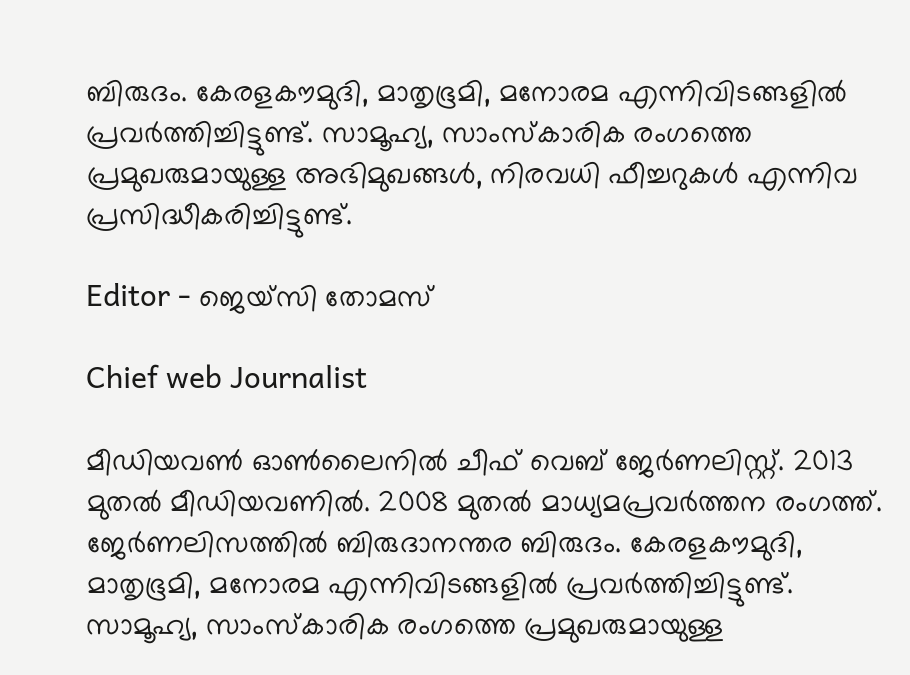ബിരുദം. കേരളകൗമുദി, മാതൃഭൂമി, മനോരമ എന്നിവിടങ്ങളിൽ പ്രവർത്തിച്ചിട്ടുണ്ട്. സാമൂഹ്യ, സാംസ്‌കാരിക രംഗത്തെ പ്രമുഖരുമായുള്ള അഭിമുഖങ്ങൾ, നിരവധി ഫീച്ചറുകൾ എന്നിവ പ്രസിദ്ധീകരിച്ചിട്ടുണ്ട്.

Editor - ജെയ്സി തോമസ്

Chief web Journalist

മീഡിയവൺ ഓൺലൈനിൽ ചീഫ് വെബ് ജേർണലിസ്റ്റ്. 2013 മുതൽ മീഡിയവണിൽ. 2008 മുതൽ മാധ്യമപ്രവർത്തന രംഗത്ത്. ജേർണലിസത്തിൽ ബിരുദാനന്തര ബിരുദം. കേരളകൗമുദി, മാതൃഭൂമി, മനോരമ എന്നിവിടങ്ങളിൽ പ്രവർത്തിച്ചിട്ടുണ്ട്. സാമൂഹ്യ, സാംസ്‌കാരിക രംഗത്തെ പ്രമുഖരുമായുള്ള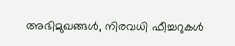അഭിമുഖങ്ങൾ, നിരവധി ഫീച്ചറുകൾ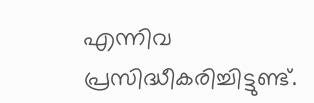എന്നിവ പ്രസിദ്ധീകരിച്ചിട്ടുണ്ട്.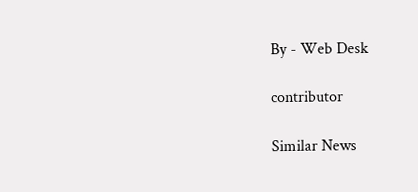By - Web Desk

contributor

Similar News